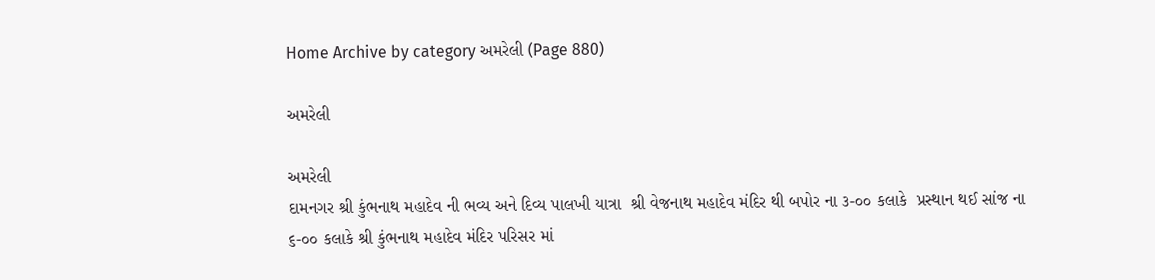Home Archive by category અમરેલી (Page 880)

અમરેલી

અમરેલી
દામનગર શ્રી કુંભનાથ મહાદેવ ની ભવ્ય અને દિવ્ય પાલખી યાત્રા  શ્રી વેજનાથ મહાદેવ મંદિર થી બપોર ના ૩-૦૦ કલાકે  પ્રસ્થાન થઈ સાંજ ના ૬-૦૦ કલાકે શ્રી કુંભનાથ મહાદેવ મંદિર પરિસર માં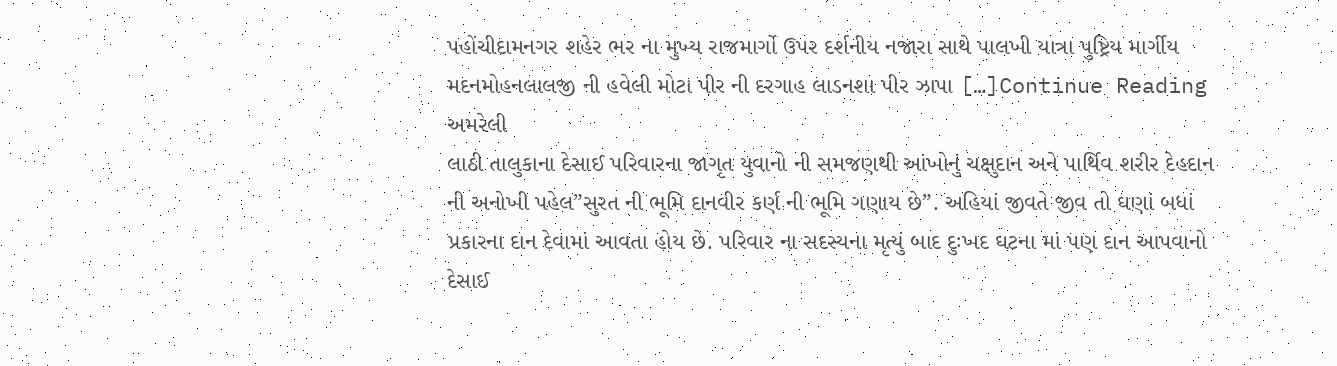પહોંચીદામનગર શહેર ભર ના મુખ્ય રાજમાર્ગો ઉપર દર્શનીય નજારા સાથે પાલખી યાત્રા પુષ્ટ્રિય માર્ગીય મદનમોહનલાલજી ની હવેલી મોટા પીર ની દરગાહ લાડનશા પીર ઝાપા […]Continue Reading
અમરેલી
લાઠી તાલુકાના દેસાઈ પરિવારના જાગૃત યુવાનો ની સમજણથી આંખોનું ચક્ષુદાન અને પાર્થિવ શરીર દેહદાન ની અનોખી પહેલ”સુરત ની ભૂમિ દાનવીર કર્ણ ની ભૂમિ ગણાય છે”. અહિયાં જીવતે જીવ તો ઘણાં બધાં પ્રકારના દાન દેવામાં આવતા હોય છે. પરિવાર ના સદસ્યના મૃત્યું બાદ દુઃખદ ઘટના માં પણ દાન આપવાનો દેસાઈ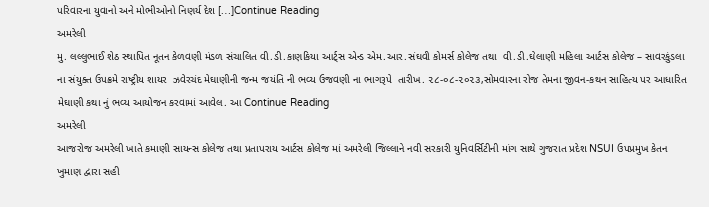પરિવારના યુવાનો અને મોભીઓનો નિણર્ય દેશ […]Continue Reading
અમરેલી
મુ. લલ્લુભાઈ શેઠ સ્થાપિત નૂતન કેળવણી મંડળ સંચાલિત વી.ડી.કાણકિયા આર્ટ્સ એન્ડ એમ.આર.સંઘવી કોમર્સ કોલેજ તથા  વી.ડી.ઘેલાણી મહિલા આર્ટસ કોલેજ – સાવરકુંડલા ના સંયુક્ત ઉપક્રમે રાષ્ટ્રીય શાયર  ઝવેરચંદ મેઘાણીની જન્મ જયંતિ ની ભવ્ય ઉજવણી ના ભાગરૂપે  તારીખ. ૨૮-૦૮-૨૦૨૩,સોમવારના રોજ તેમના જીવન-કથન સાહિત્ય પર આધારિત મેઘાણી કથા નું ભવ્ય આયોજન કરવામાં આવેલ. આ Continue Reading
અમરેલી
આજરોજ અમરેલી ખાતે કમાણી સાયન્સ કોલેજ તથા પ્રતાપરાય આર્ટસ કોલેજ માં અમરેલી જિલ્લાને નવી સરકારી યુનિવર્સિટીની માંગ સાથે ગુજરાત પ્રદેશ NSUI ઉપપ્રમુખ કેતન ખુમાણ દ્વારા સહી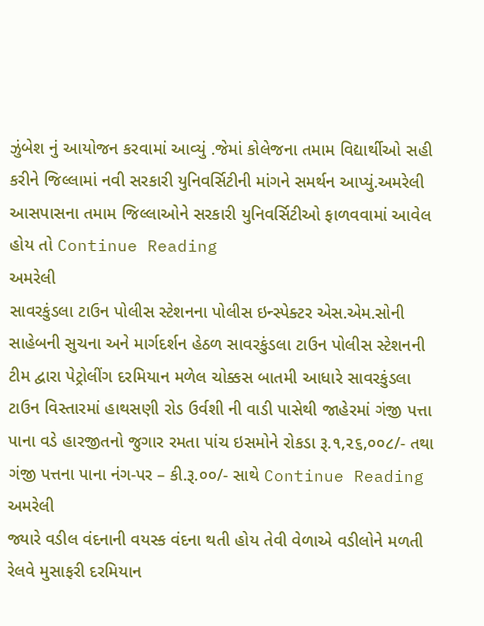ઝુંબેશ નું આયોજન કરવામાં આવ્યું .જેમાં કોલેજના તમામ વિદ્યાર્થીઓ સહી કરીને જિલ્લામાં નવી સરકારી યુનિવર્સિટીની માંગને સમર્થન આપ્યું.અમરેલી આસપાસના તમામ જિલ્લાઓને સરકારી યુનિવર્સિટીઓ ફાળવવામાં આવેલ હોય તો Continue Reading
અમરેલી
સાવરકુંડલા ટાઉન પોલીસ સ્ટેશનના પોલીસ ઇન્સ્પેક્ટર એસ.એમ.સોની સાહેબની સુચના અને માર્ગદર્શન હેઠળ સાવરકુંડલા ટાઉન પોલીસ સ્ટેશનની ટીમ દ્વારા પેટ્રોલીંગ દરમિયાન મળેલ ચોક્કસ બાતમી આધારે સાવરકુંડલા ટાઉન વિસ્તારમાં હાથસણી રોડ ઉર્વશી ની વાડી પાસેથી જાહેરમાં ગંજી પત્તા પાના વડે હારજીતનો જુગાર રમતા પાંચ ઇસમોને રોકડા રૂ.૧,૨૬,૦૦૮/- તથા ગંજી પત્તના પાના નંગ-પર – કી.રૂ.૦૦/- સાથે Continue Reading
અમરેલી
જ્યારે વડીલ વંદનાની વયસ્ક વંદના થતી હોય તેવી વેળાએ વડીલોને મળતી રેલવે મુસાફરી દરમિયાન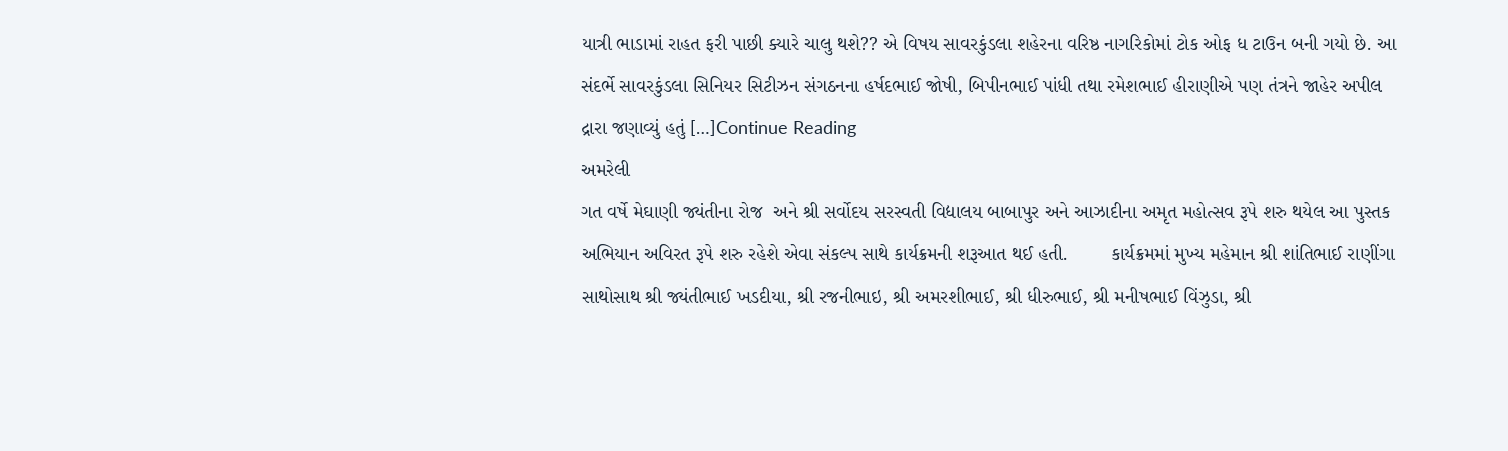યાત્રી ભાડામાં રાહત ફરી પાછી ક્યારે ચાલુ થશે?? એ વિષય સાવરકુંડલા શહેરના વરિષ્ઠ નાગરિકોમાં ટોક ઓફ ધ ટાઉન બની ગયો છે. આ સંદર્ભે સાવરકુંડલા સિનિયર સિટીઝન સંગઠનના હર્ષદભાઈ જોષી, બિપીનભાઈ પાંધી તથા રમેશભાઈ હીરાણીએ પણ તંત્રને જાહેર અપીલ દ્રારા જણાવ્યું હતું […]Continue Reading
અમરેલી
ગત વર્ષે મેઘાણી જ્યંતીના રોજ  અને શ્રી સર્વોદય સરસ્વતી વિદ્યાલય બાબાપુર અને આઝાદીના અમૃત મહોત્સવ રૂપે શરુ થયેલ આ પુસ્તક અભિયાન અવિરત રૂપે શરુ રહેશે એવા સંકલ્પ સાથે કાર્યક્રમની શરૂઆત થઈ હતી.        કાર્યક્રમમાં મુખ્ય મહેમાન શ્રી શાંતિભાઈ રાણીંગા સાથોસાથ શ્રી જ્યંતીભાઈ ખડદીયા, શ્રી રજનીભાઇ, શ્રી અમરશીભાઈ, શ્રી ધીરુભાઈ, શ્રી મનીષભાઈ વિંઝુડા, શ્રી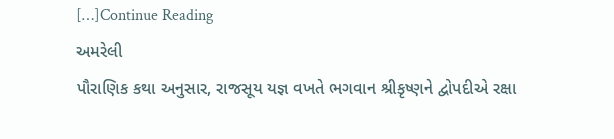[…]Continue Reading
અમરેલી
પૌરાણિક કથા અનુસાર, રાજસૂય યજ્ઞ વખતે ભગવાન શ્રીકૃષ્ણને દ્વોપદીએ રક્ષા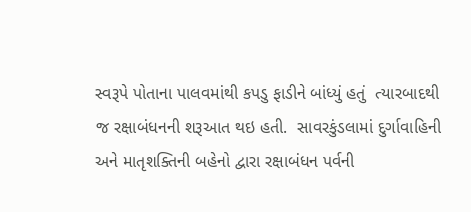સ્વરૂપે પોતાના પાલવમાંથી કપડુ ફાડીને બાંધ્યું હતું  ત્યારબાદથી જ રક્ષાબંધનની શરૂઆત થઇ હતી.  સાવરકુંડલામાં દુર્ગાવાહિની અને માતૃશક્તિની બહેનો દ્વારા રક્ષાબંધન પર્વની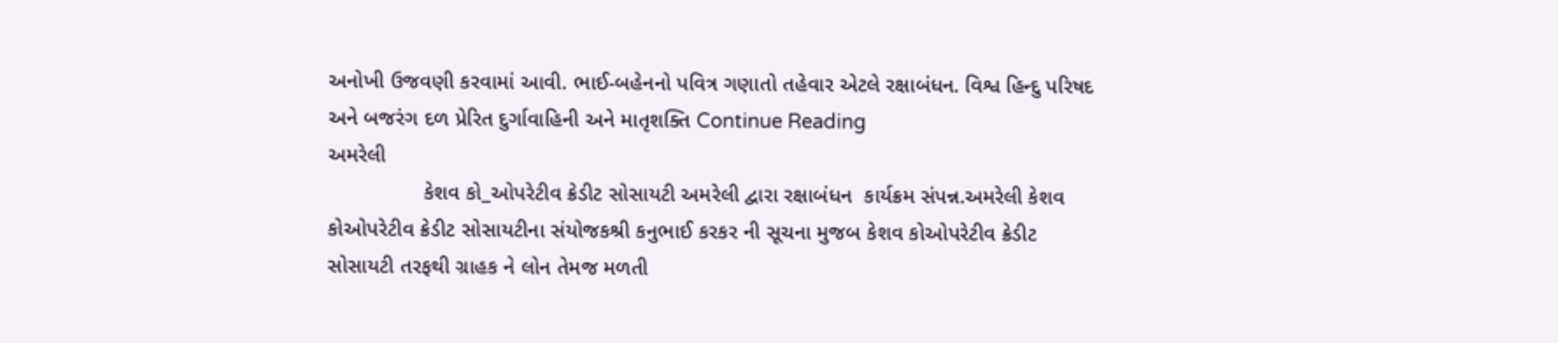અનોખી ઉજવણી કરવામાં આવી. ભાઈ-બહેનનો પવિત્ર ગણાતો તહેવાર એટલે રક્ષાબંધન. વિશ્વ હિન્દુ પરિષદ અને બજરંગ દળ પ્રેરિત દુર્ગાવાહિની અને માતૃશક્તિ Continue Reading
અમરેલી
                કેશવ કો_ઓપરેટીવ ક્રેડીટ સોસાયટી અમરેલી દ્વારા રક્ષાબંધન  કાર્યક્રમ સંપન્ન.અમરેલી કેશવ કોઓપરેટીવ ક્રેડીટ સોસાયટીના સંયોજકશ્રી કનુભાઈ કરકર ની સૂચના મુજબ કેશવ કોઓપરેટીવ ક્રેડીટ સોસાયટી તરફથી ગ્રાહક ને લોન તેમજ મળતી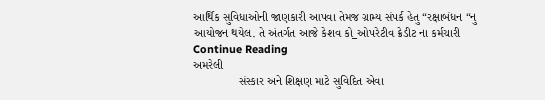આર્થિક સુવિધાઓની જાણકારી આપવા તેમજ ગ્રામ્ય સંપર્ક હેતુ “રક્ષાબંધન “નુ આયોજન થયેલ. તે અંતર્ગત આજે કેશવ કો_ઓપરેટીવ ક્રેડીટ ના કર્મચારી Continue Reading
અમરેલી
              સંસ્કાર અને શિક્ષણ માટે સુવિદિત એવા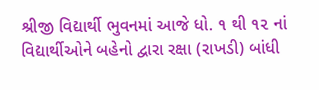શ્રીજી વિદ્યાર્થી ભુવનમાં આજે ધો. ૧ થી ૧૨ નાં વિદ્યાર્થીઓને બહેનો દ્વારા રક્ષા (રાખડી) બાંધી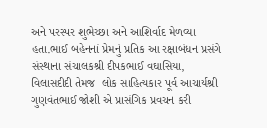અને પરસ્પર શુભેચ્છા અને આશિર્વાદ મેળવ્યા હતા.ભાઈ બહેનનાં પ્રેમનું પ્રતિક આ રક્ષાબંધન પ્રસંગે સંસ્થાના સંચાલકશ્રી દીપકભાઈ વઘાસિયા, વિલાસદીદી તેમજ  લોક સાહિત્યકાર પૂર્વ આચાર્યશ્રી ગુણવંતભાઈ જોશી એ પ્રાસંગિક પ્રવચન કરી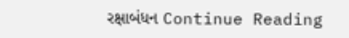રક્ષાબંધન Continue Reading